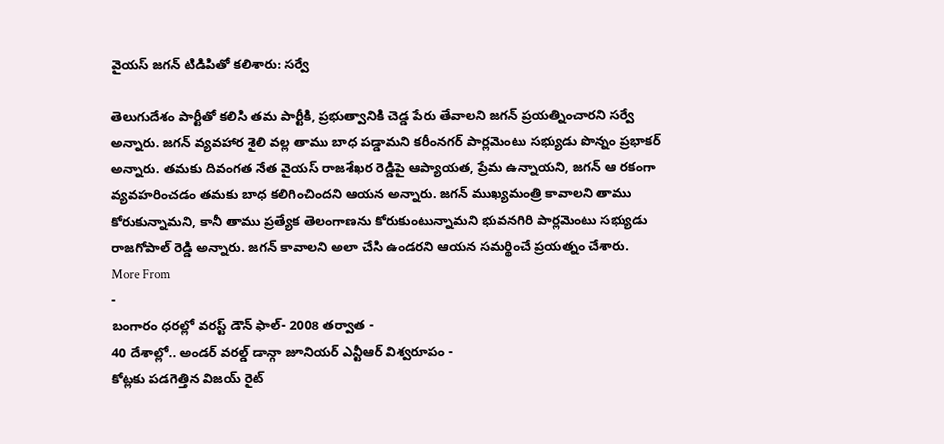వైయస్ జగన్ టిడిపితో కలిశారు: సర్వే

తెలుగుదేశం పార్టీతో కలిసి తమ పార్టీకి, ప్రభుత్వానికి చెడ్డ పేరు తేవాలని జగన్ ప్రయత్నించారని సర్వే అన్నారు. జగన్ వ్యవహార శైలి వల్ల తాము బాధ పడ్డామని కరీంనగర్ పార్లమెంటు సభ్యుడు పొన్నం ప్రభాకర్ అన్నారు. తమకు దివంగత నేత వైయస్ రాజశేఖర రెడ్డిపై ఆప్యాయత, ప్రేమ ఉన్నాయని, జగన్ ఆ రకంగా వ్యవహరించడం తమకు బాధ కలిగించిందని ఆయన అన్నారు. జగన్ ముఖ్యమంత్రి కావాలని తాము కోరుకున్నామని, కానీ తాము ప్రత్యేక తెలంగాణను కోరుకుంటున్నామని భువనగిరి పార్లమెంటు సభ్యుడు రాజగోపాల్ రెడ్డి అన్నారు. జగన్ కావాలని అలా చేసి ఉండరని ఆయన సమర్థించే ప్రయత్నం చేశారు.
More From
-
బంగారం ధరల్లో వరస్ట్ డౌన్ ఫాల్- 2008 తర్వాత -
40 దేశాల్లో.. అండర్ వరల్డ్ డాన్గా జూనియర్ ఎన్టీఆర్ విశ్వరూపం -
కోట్లకు పడగెత్తిన విజయ్ రైట్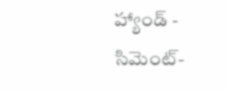హ్యాండ్ -
సిమెంట్-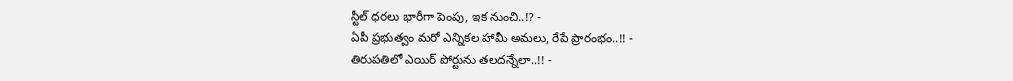స్టీల్ ధరలు భారీగా పెంపు, ఇక నుంచి..!? -
ఏపీ ప్రభుత్వం మరో ఎన్నికల హామీ అమలు, రేపే ప్రారంభం..!! -
తిరుపతిలో ఎయిర్ పోర్టును తలదన్నేలా..!! -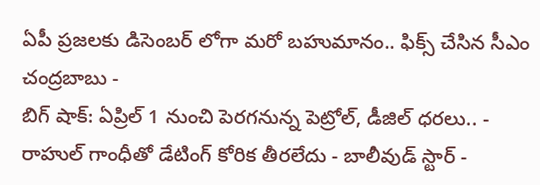ఏపీ ప్రజలకు డిసెంబర్ లోగా మరో బహుమానం.. ఫిక్స్ చేసిన సీఎం చంద్రబాబు -
బిగ్ షాక్: ఏప్రిల్ 1 నుంచి పెరగనున్న పెట్రోల్, డీజిల్ ధరలు.. -
రాహుల్ గాంధీతో డేటింగ్ కోరిక తీరలేదు - బాలీవుడ్ స్టార్ -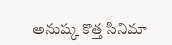అనుష్క కొత్త సినిమా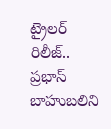ట్రైలర్ రిలీజ్.. ప్రభాస్ బాహుబలిని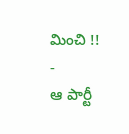మించి !! -
ఆ పార్టీ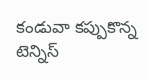కండువా కప్పుకొన్న టెన్నిస్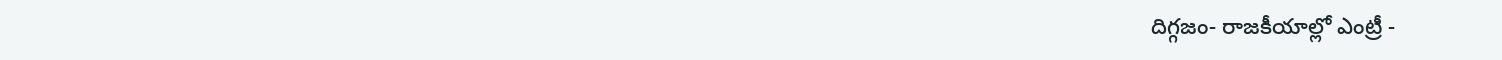దిగ్గజం- రాజకీయాల్లో ఎంట్రీ -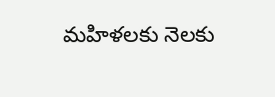మహిళలకు నెలకు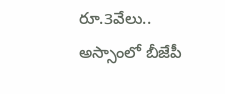రూ.3వేలు.. అస్సాంలో బీజేపీ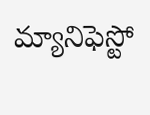మ్యానిఫెస్టో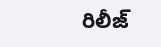రిలీజ్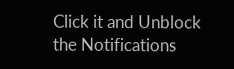Click it and Unblock the Notifications